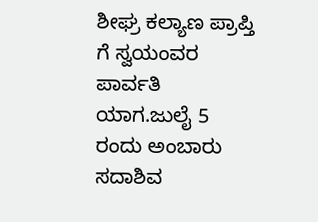ಶೀಘ್ರ ಕಲ್ಯಾಣ ಪ್ರಾಪ್ತಿ ಗೆ ಸ್ವಯಂವರ ಪಾರ್ವತಿ ಯಾಗ.ಜುಲೈ 5 ರಂದು ಅಂಬಾರು ಸದಾಶಿವ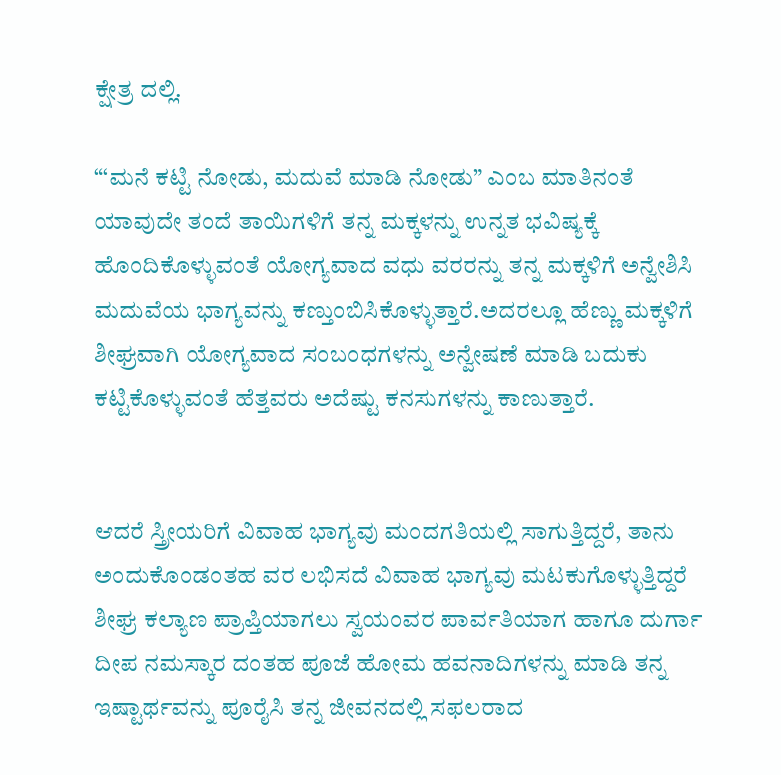ಕ್ಷೇತ್ರ ದಲ್ಲಿ.

“‘ಮನೆ ಕಟ್ಟಿ ನೋಡು, ಮದುವೆ ಮಾಡಿ ನೋಡು” ಎಂಬ ಮಾತಿನಂತೆ ಯಾವುದೇ ತಂದೆ ತಾಯಿಗಳಿಗೆ ತನ್ನ ಮಕ್ಕಳನ್ನು ಉನ್ನತ ಭವಿಷ್ಯಕ್ಕೆ ಹೊಂದಿಕೊಳ್ಳುವಂತೆ ಯೋಗ್ಯವಾದ ವಧು ವರರನ್ನು ತನ್ನ ಮಕ್ಕಳಿಗೆ ಅನ್ವೇಶಿಸಿ ಮದುವೆಯ ಭಾಗ್ಯವನ್ನು ಕಣ್ತುಂಬಿಸಿಕೊಳ್ಳುತ್ತಾರೆ.ಅದರಲ್ಲೂ ಹೆಣ್ಣು ಮಕ್ಕಳಿಗೆ ಶೀಘ್ರವಾಗಿ ಯೋಗ್ಯವಾದ ಸಂಬಂಧಗಳನ್ನು ಅನ್ವೇಷಣೆ ಮಾಡಿ ಬದುಕು ಕಟ್ಟಿಕೊಳ್ಳುವಂತೆ ಹೆತ್ತವರು ಅದೆಷ್ಟು ಕನಸುಗಳನ್ನು ಕಾಣುತ್ತಾರೆ.


ಆದರೆ ಸ್ತ್ರೀಯರಿಗೆ ವಿವಾಹ ಭಾಗ್ಯವು ಮಂದಗತಿಯಲ್ಲಿ ಸಾಗುತ್ತಿದ್ದರೆ, ತಾನು ಅಂದುಕೊಂಡಂತಹ ವರ ಲಭಿಸದೆ ವಿವಾಹ ಭಾಗ್ಯವು ಮಟಕುಗೊಳ್ಳುತ್ತಿದ್ದರೆ ಶೀಘ್ರ ಕಲ್ಯಾಣ ಪ್ರಾಪ್ತಿಯಾಗಲು ಸ್ವಯಂವರ ಪಾರ್ವತಿಯಾಗ ಹಾಗೂ ದುರ್ಗಾ ದೀಪ ನಮಸ್ಕಾರ ದಂತಹ ಪೂಜೆ ಹೋಮ ಹವನಾದಿಗಳನ್ನು ಮಾಡಿ ತನ್ನ ಇಷ್ಟಾರ್ಥವನ್ನು ಪೂರೈಸಿ ತನ್ನ ಜೀವನದಲ್ಲಿ ಸಫಲರಾದ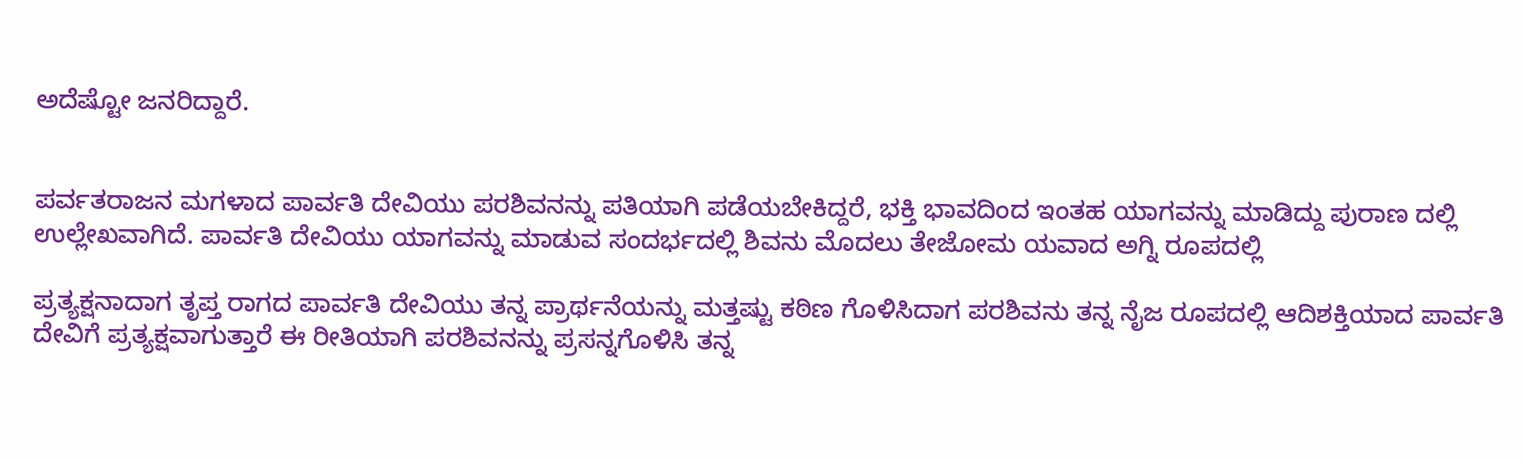ಅದೆಷ್ಟೋ ಜನರಿದ್ದಾರೆ.


ಪರ್ವತರಾಜನ ಮಗಳಾದ ಪಾರ್ವತಿ ದೇವಿಯು ಪರಶಿವನನ್ನು ಪತಿಯಾಗಿ ಪಡೆಯಬೇಕಿದ್ದರೆ, ಭಕ್ತಿ ಭಾವದಿಂದ ಇಂತಹ ಯಾಗವನ್ನು ಮಾಡಿದ್ದು ಪುರಾಣ ದಲ್ಲಿ ಉಲ್ಲೇಖವಾಗಿದೆ. ಪಾರ್ವತಿ ದೇವಿಯು ಯಾಗವನ್ನು ಮಾಡುವ ಸಂದರ್ಭದಲ್ಲಿ ಶಿವನು ಮೊದಲು ತೇಜೋಮ ಯವಾದ ಅಗ್ನಿ ರೂಪದಲ್ಲಿ

ಪ್ರತ್ಯಕ್ಷನಾದಾಗ ತೃಪ್ತ ರಾಗದ ಪಾರ್ವತಿ ದೇವಿಯು ತನ್ನ ಪ್ರಾರ್ಥನೆಯನ್ನು ಮತ್ತಷ್ಟು ಕಠಿಣ ಗೊಳಿಸಿದಾಗ ಪರಶಿವನು ತನ್ನ ನೈಜ ರೂಪದಲ್ಲಿ ಆದಿಶಕ್ತಿಯಾದ ಪಾರ್ವತಿ ದೇವಿಗೆ ಪ್ರತ್ಯಕ್ಷವಾಗುತ್ತಾರೆ ಈ ರೀತಿಯಾಗಿ ಪರಶಿವನನ್ನು ಪ್ರಸನ್ನಗೊಳಿಸಿ ತನ್ನ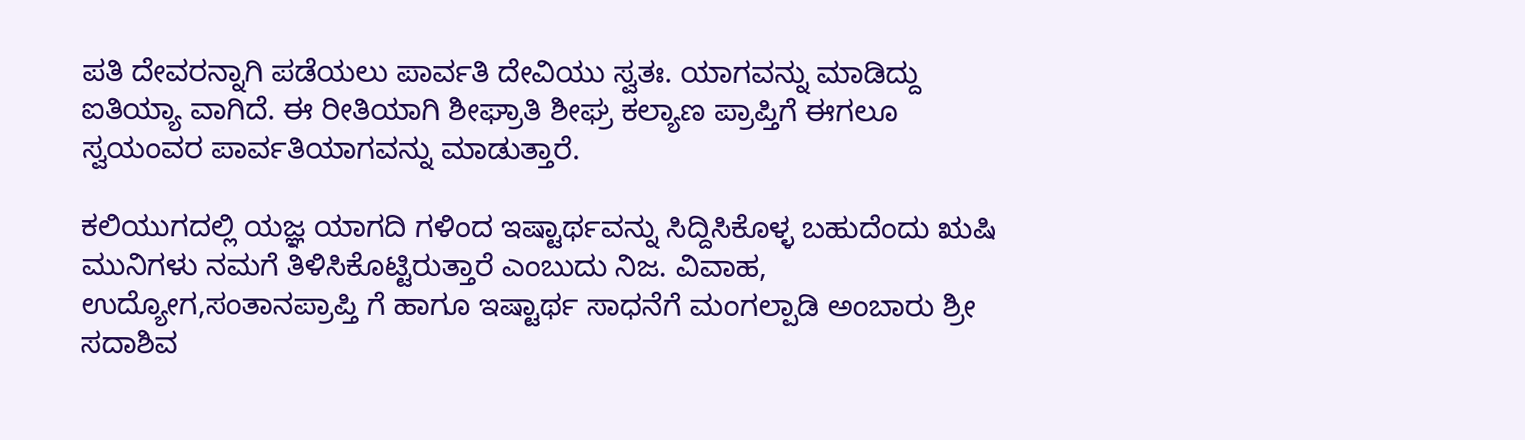ಪತಿ ದೇವರನ್ನಾಗಿ ಪಡೆಯಲು ಪಾರ್ವತಿ ದೇವಿಯು ಸ್ವತಃ. ಯಾಗವನ್ನು ಮಾಡಿದ್ದು ಐತಿಯ್ಯಾ ವಾಗಿದೆ. ಈ ರೀತಿಯಾಗಿ ಶೀಘ್ರಾತಿ ಶೀಘ್ರ ಕಲ್ಯಾಣ ಪ್ರಾಪ್ತಿಗೆ ಈಗಲೂ ಸ್ವಯಂವರ ಪಾರ್ವತಿಯಾಗವನ್ನು ಮಾಡುತ್ತಾರೆ.

ಕಲಿಯುಗದಲ್ಲಿ ಯಜ್ಞ ಯಾಗದಿ ಗಳಿಂದ ಇಷ್ಟಾರ್ಥವನ್ನು ಸಿದ್ದಿಸಿಕೊಳ್ಳ ಬಹುದೆಂದು ಋಷಿ ಮುನಿಗಳು ನಮಗೆ ತಿಳಿಸಿಕೊಟ್ಟಿರುತ್ತಾರೆ ಎಂಬುದು ನಿಜ. ವಿವಾಹ, ಉದ್ಯೋಗ,ಸಂತಾನಪ್ರಾಪ್ತಿ ಗೆ ಹಾಗೂ ಇಷ್ಟಾರ್ಥ ಸಾಧನೆಗೆ ಮಂಗಲ್ಪಾಡಿ ಅಂಬಾರು ಶ್ರೀ ಸದಾಶಿವ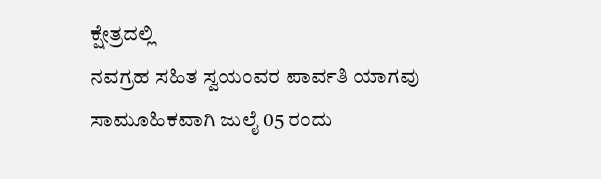ಕ್ಷೇತ್ರದಲ್ಲಿ
ನವಗ್ರಹ ಸಹಿತ ಸ್ವಯಂವರ ಪಾರ್ವತಿ ಯಾಗವು ಸಾಮೂಹಿಕವಾಗಿ ಜುಲೈ 05 ರಂದು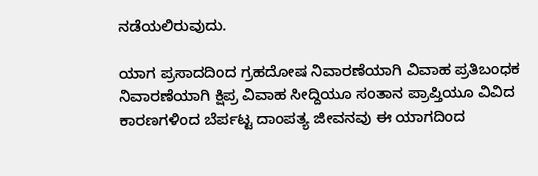ನಡೆಯಲಿರುವುದು.

ಯಾಗ ಪ್ರಸಾದದಿಂದ ಗ್ರಹದೋಷ ನಿವಾರಣೆಯಾಗಿ ವಿವಾಹ ಪ್ರತಿಬಂಧಕ ನಿವಾರಣೆಯಾಗಿ ಕ್ಷಿಪ್ರ ವಿವಾಹ ಸೀದ್ದಿಯೂ ಸಂತಾನ ಪ್ರಾಪ್ತಿಯೂ ವಿವಿದ ಕಾರಣಗಳಿಂದ ಬೆರ್ಪಟ್ಟ ದಾಂಪತ್ಯ ಜೀವನವು ಈ ಯಾಗದಿಂದ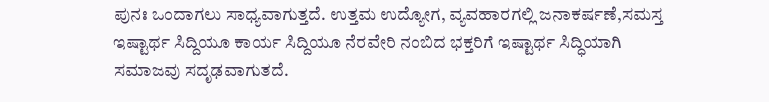ಪುನಃ ಒಂದಾಗಲು ಸಾಧ್ಯವಾಗುತ್ತದೆ. ಉತ್ತಮ ಉದ್ಯೋಗ, ವ್ಯವಹಾರಗಲ್ಲಿ ಜನಾಕರ್ಷಣೆ,ಸಮಸ್ತ ಇಷ್ಟಾರ್ಥ ಸಿದ್ದಿಯೂ ಕಾರ್ಯ ಸಿದ್ದಿಯೂ ನೆರವೇರಿ ನಂಬಿದ ಭಕ್ತರಿಗೆ ಇಷ್ಟಾರ್ಥ ಸಿದ್ಧಿಯಾಗಿ ಸಮಾಜವು ಸದೃಢವಾಗುತದೆ.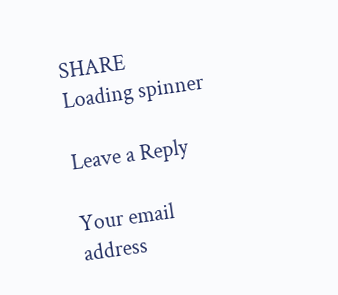SHARE
Loading spinner

Leave a Reply

Your email address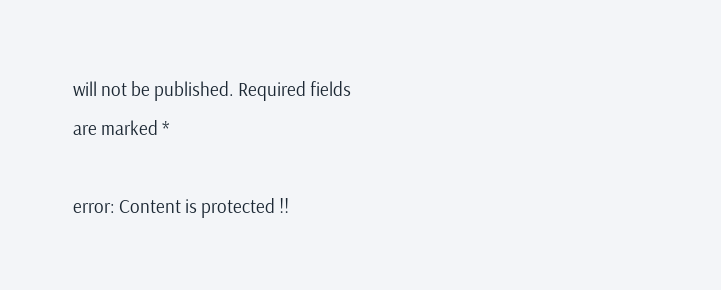will not be published. Required fields are marked *

error: Content is protected !!